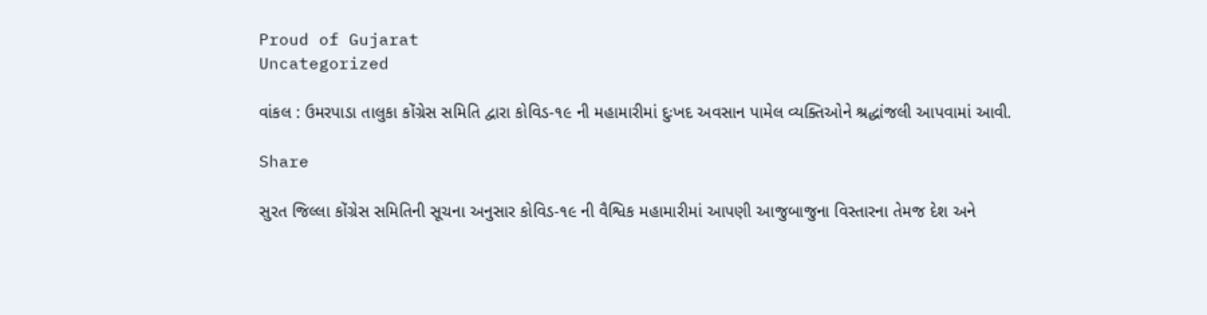Proud of Gujarat
Uncategorized

વાંકલ : ઉમરપાડા તાલુકા કોંગ્રેસ સમિતિ દ્વારા કોવિડ-૧૯ ની મહામારીમાં દુઃખદ અવસાન પામેલ વ્યક્તિઓને શ્રદ્ધાંજલી આપવામાં આવી.

Share

સુરત જિલ્લા કોંગ્રેસ સમિતિની સૂચના અનુસાર કોવિડ-૧૯ ની વૈશ્વિક મહામારીમાં આપણી આજુબાજુના વિસ્તારના તેમજ દેશ અને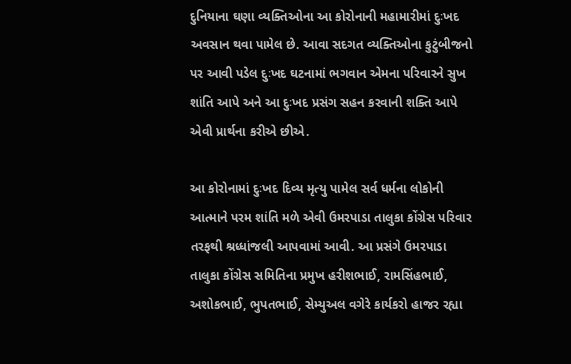દુનિયાના ઘણા વ્યક્તિઓના આ કોરોનાની મહામારીમાં દુઃખદ અવસાન થવા પામેલ છે. આવા સદગત વ્યક્તિઓના કુટુંબીજનો પર આવી પડેલ દુઃખદ ઘટનામાં ભગવાન એમના પરિવારને સુખ શાંતિ આપે અને આ દુઃખદ પ્રસંગ સહન કરવાની શક્તિ આપે એવી પ્રાર્થના કરીએ છીએ.

આ કોરોનામાં દુઃખદ દિવ્ય મૃત્યુ પામેલ સર્વ ધર્મના લોકોની આત્માને પરમ શાંતિ મળે એવી ઉમરપાડા તાલુકા કોંગ્રેસ પરિવાર તરફથી શ્રધ્ધાંજલી આપવામાં આવી. આ પ્રસંગે ઉમરપાડા તાલુકા કોંગ્રેસ સમિતિના પ્રમુખ હરીશભાઈ, રામસિંહભાઈ, અશોકભાઈ, ભુપતભાઈ, સેમ્યુઅલ વગેરે કાર્યકરો હાજર રહ્યા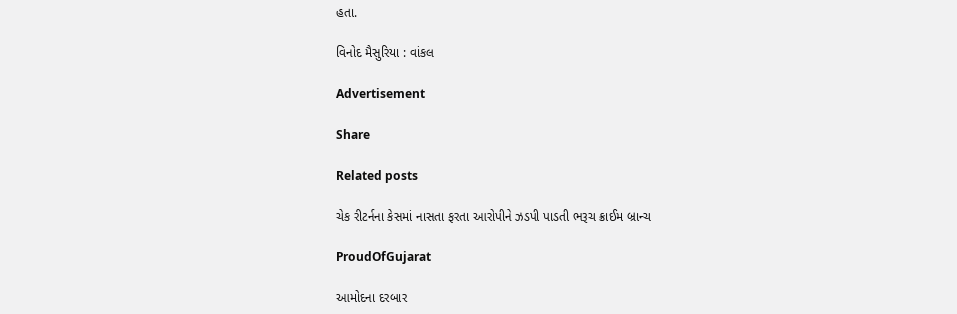હતા.

વિનોદ મૈસુરિયા : વાંકલ

Advertisement

Share

Related posts

ચેક રીટર્નના કેસમાં નાસતા ફરતા આરોપીને ઝડપી પાડતી ભરૂચ ક્રાઈમ બ્રાન્ચ

ProudOfGujarat

આમોદના દરબાર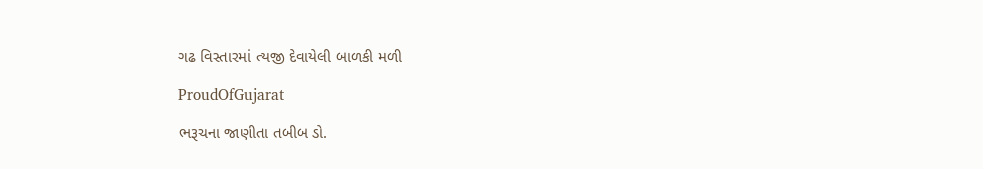ગઢ વિસ્તારમાં ત્યજી દેવાયેલી બાળકી મળી

ProudOfGujarat

ભરૂચના જાણીતા તબીબ ડો.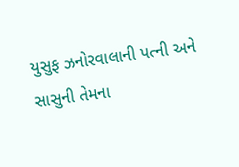યુસુફ ઝનોરવાલાની પત્ની અને સાસુની તેમના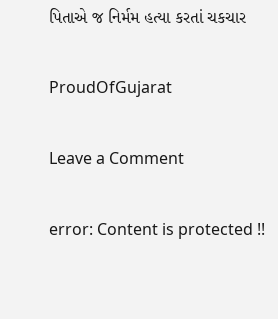પિતાએ જ નિર્મમ હત્યા કરતાં ચકચાર

ProudOfGujarat

Leave a Comment

error: Content is protected !!